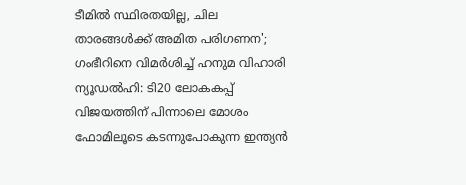ടീമിൽ സ്ഥിരതയില്ല, ചില താരങ്ങൾക്ക് അമിത പരിഗണന'; ഗംഭീറിനെ വിമർശിച്ച് ഹനുമ വിഹാരി
ന്യൂഡൽഹി: ടി20 ലോകകപ്പ് വിജയത്തിന് പിന്നാലെ മോശം ഫോമിലൂടെ കടന്നുപോകുന്ന ഇന്ത്യൻ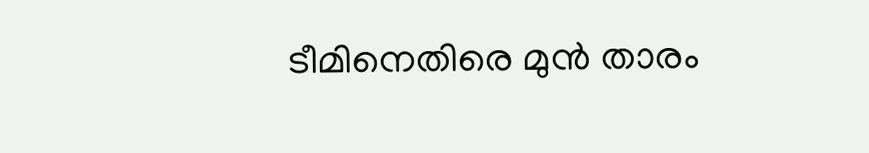ടീമിനെതിരെ മുൻ താരം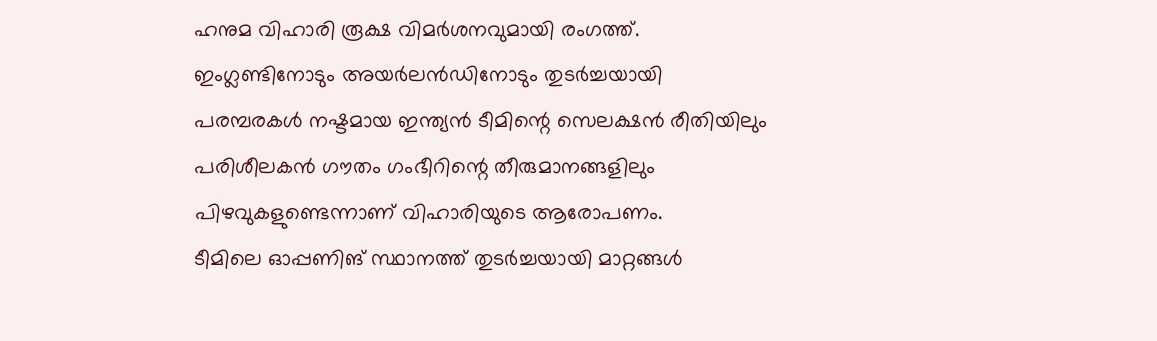ഹനുമ വിഹാരി രൂക്ഷ വിമർശനവുമായി രംഗത്ത്. ഇംഗ്ലണ്ടിനോടും അയർലൻഡിനോടും തുടർച്ചയായി പരമ്പരകൾ നഷ്ടമായ ഇന്ത്യൻ ടീമിന്റെ സെലക്ഷൻ രീതിയിലും പരിശീലകൻ ഗൗതം ഗംഭീറിന്റെ തീരുമാനങ്ങളിലും പിഴവുകളുണ്ടെന്നാണ് വിഹാരിയുടെ ആരോപണം.
ടീമിലെ ഓപ്പണിങ് സ്ഥാനത്ത് തുടർച്ചയായി മാറ്റങ്ങൾ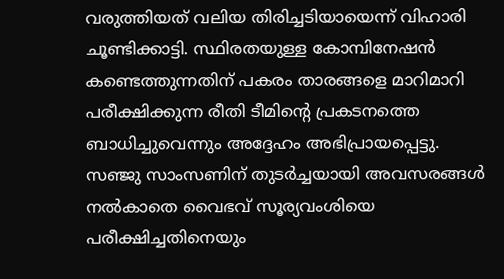വരുത്തിയത് വലിയ തിരിച്ചടിയായെന്ന് വിഹാരി ചൂണ്ടിക്കാട്ടി. സ്ഥിരതയുള്ള കോമ്പിനേഷൻ കണ്ടെത്തുന്നതിന് പകരം താരങ്ങളെ മാറിമാറി പരീക്ഷിക്കുന്ന രീതി ടീമിന്റെ പ്രകടനത്തെ ബാധിച്ചുവെന്നും അദ്ദേഹം അഭിപ്രായപ്പെട്ടു.
സഞ്ജു സാംസണിന് തുടർച്ചയായി അവസരങ്ങൾ നൽകാതെ വൈഭവ് സൂര്യവംശിയെ പരീക്ഷിച്ചതിനെയും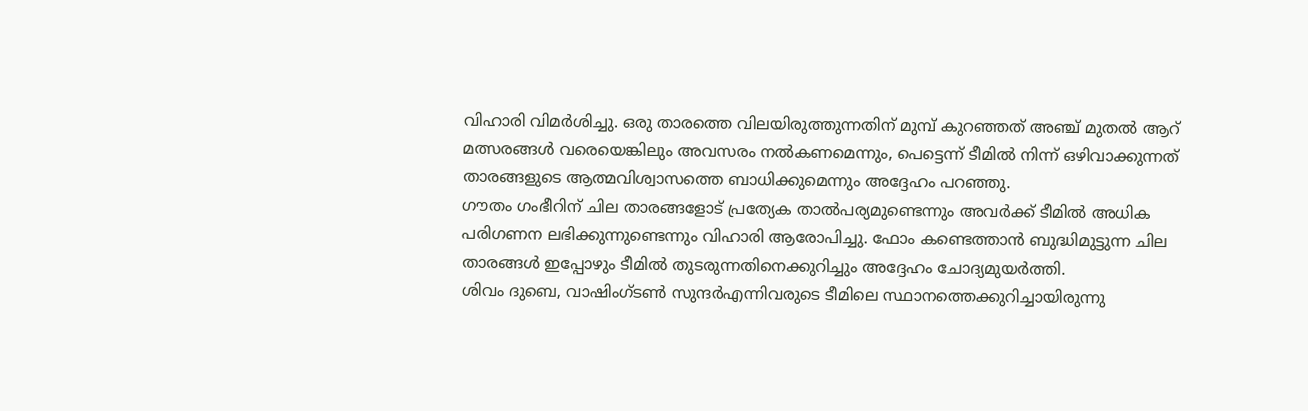വിഹാരി വിമർശിച്ചു. ഒരു താരത്തെ വിലയിരുത്തുന്നതിന് മുമ്പ് കുറഞ്ഞത് അഞ്ച് മുതൽ ആറ് മത്സരങ്ങൾ വരെയെങ്കിലും അവസരം നൽകണമെന്നും, പെട്ടെന്ന് ടീമിൽ നിന്ന് ഒഴിവാക്കുന്നത് താരങ്ങളുടെ ആത്മവിശ്വാസത്തെ ബാധിക്കുമെന്നും അദ്ദേഹം പറഞ്ഞു.
ഗൗതം ഗംഭീറിന് ചില താരങ്ങളോട് പ്രത്യേക താൽപര്യമുണ്ടെന്നും അവർക്ക് ടീമിൽ അധിക പരിഗണന ലഭിക്കുന്നുണ്ടെന്നും വിഹാരി ആരോപിച്ചു. ഫോം കണ്ടെത്താൻ ബുദ്ധിമുട്ടുന്ന ചില താരങ്ങൾ ഇപ്പോഴും ടീമിൽ തുടരുന്നതിനെക്കുറിച്ചും അദ്ദേഹം ചോദ്യമുയർത്തി.
ശിവം ദുബെ, വാഷിംഗ്ടൺ സുന്ദർഎന്നിവരുടെ ടീമിലെ സ്ഥാനത്തെക്കുറിച്ചായിരുന്നു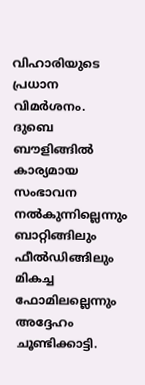വിഹാരിയുടെ പ്രധാന വിമർശനം. ദുബെ ബൗളിങ്ങിൽ കാര്യമായ സംഭാവന നൽകുന്നില്ലെന്നും ബാറ്റിങ്ങിലും ഫീൽഡിങ്ങിലും മികച്ച ഫോമിലല്ലെന്നും അദ്ദേഹം ചൂണ്ടിക്കാട്ടി.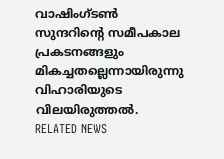വാഷിംഗ്ടൺ സുന്ദറിന്റെ സമീപകാല പ്രകടനങ്ങളും മികച്ചതല്ലെന്നായിരുന്നു വിഹാരിയുടെ വിലയിരുത്തൽ.
RELATED NEWS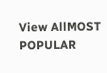View AllMOST POPULAR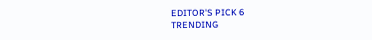EDITOR'S PICK 6
TRENDING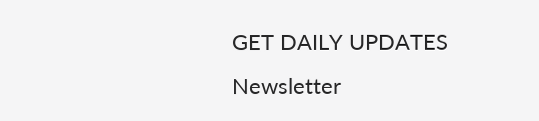GET DAILY UPDATES
Newsletter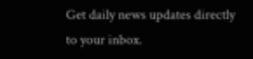Get daily news updates directly to your inbox.